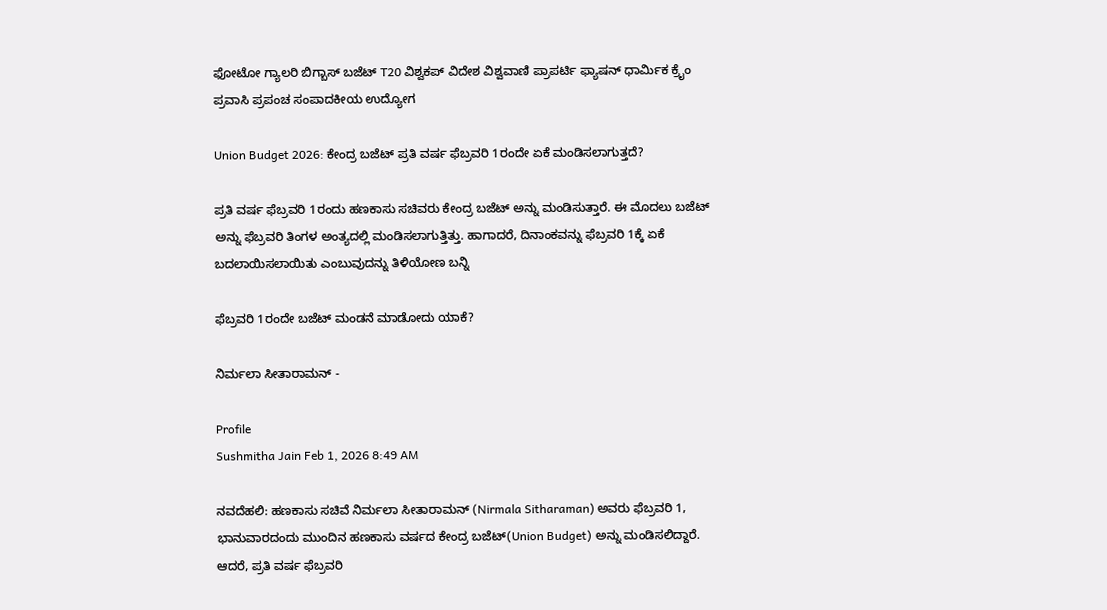ಫೋಟೋ ಗ್ಯಾಲರಿ ಬಿಗ್ಬಾಸ್ ಬಜೆಟ್ T20 ವಿಶ್ವಕಪ್ ವಿದೇಶ ವಿಶ್ವವಾಣಿ ಪ್ರಾಪರ್ಟಿ ಫ್ಯಾಷನ್ ಧಾರ್ಮಿಕ ಕ್ರೈಂ ಪ್ರವಾಸಿ ಪ್ರಪಂಚ ಸಂಪಾದಕೀಯ ಉದ್ಯೋಗ

Union Budget 2026: ಕೇಂದ್ರ ಬಜೆಟ್ ಪ್ರತಿ ವರ್ಷ ಫೆಬ್ರವರಿ 1ರಂದೇ ಏಕೆ ಮಂಡಿಸಲಾಗುತ್ತದೆ?

ಪ್ರತಿ ವರ್ಷ ಫೆಬ್ರವರಿ 1ರಂದು ಹಣಕಾಸು ಸಚಿವರು ಕೇಂದ್ರ ಬಜೆಟ್ ಅನ್ನು ಮಂಡಿಸುತ್ತಾರೆ. ಈ ಮೊದಲು ಬಜೆಟ್ ಅನ್ನು ಫೆಬ್ರವರಿ ತಿಂಗಳ ಅಂತ್ಯದಲ್ಲಿ ಮಂಡಿಸಲಾಗುತ್ತಿತ್ತು. ಹಾಗಾದರೆ, ದಿನಾಂಕವನ್ನು ಫೆಬ್ರವರಿ 1ಕ್ಕೆ ಏಕೆ ಬದಲಾಯಿಸಲಾಯಿತು ಎಂಬುವುದನ್ನು ತಿಳಿಯೋಣ ಬನ್ನಿ

ಫೆಬ್ರವರಿ 1ರಂದೇ ಬಜೆಟ್ ಮಂಡನೆ ಮಾಡೋದು ಯಾಕೆ?

ನಿರ್ಮಲಾ ಸೀತಾರಾಮನ್ -

Profile
Sushmitha Jain Feb 1, 2026 8:49 AM

ನವದೆಹಲಿ: ಹಣಕಾಸು ಸಚಿವೆ ನಿರ್ಮಲಾ ಸೀತಾರಾಮನ್ (Nirmala Sitharaman) ಅವರು ಫೆಬ್ರವರಿ 1, ಭಾನುವಾರದಂದು ಮುಂದಿನ ಹಣಕಾಸು ವರ್ಷದ ಕೇಂದ್ರ ಬಜೆಟ್(Union Budget) ಅನ್ನು ಮಂಡಿಸಲಿದ್ದಾರೆ. ಆದರೆ, ಪ್ರತಿ ವರ್ಷ ಫೆಬ್ರವರಿ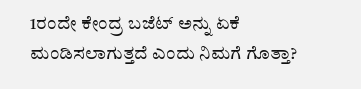1ರಂದೇ ಕೇಂದ್ರ ಬಜೆಟ್ ಅನ್ನು ಏಕೆ ಮಂಡಿಸಲಾಗುತ್ತದೆ ಎಂದು ನಿಮಗೆ ಗೊತ್ತಾ?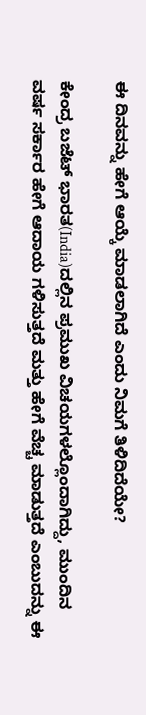ಈ ದಿನವನ್ನು ಹೇಗೆ ಆಯ್ಕೆ ಮಾಡಲಾಗಿದೆ ಎಂದು ನಿಮಗೆ ತಿಳಿದಿದೆಯೇ?

ಕೇಂದ್ರ ಬಜೆಟ್ ಭಾರತ(India)ದಲ್ಲಿನ ಪ್ರಮುಖ ವಿಚಯಗಳಲ್ಲೊಂದಾಗಿದ್ದು, ಮುಂದಿನ ವರ್ಷ ಸರ್ಕಾರ ಹೇಗೆ ಆದಾಯ ಗಳಿಸುತ್ತದೆ ಮತ್ತು ಹೇಗೆ ವೆಚ್ಚ ಮಾಡುತ್ತದೆ ಎಂಬುದನ್ನು ಈ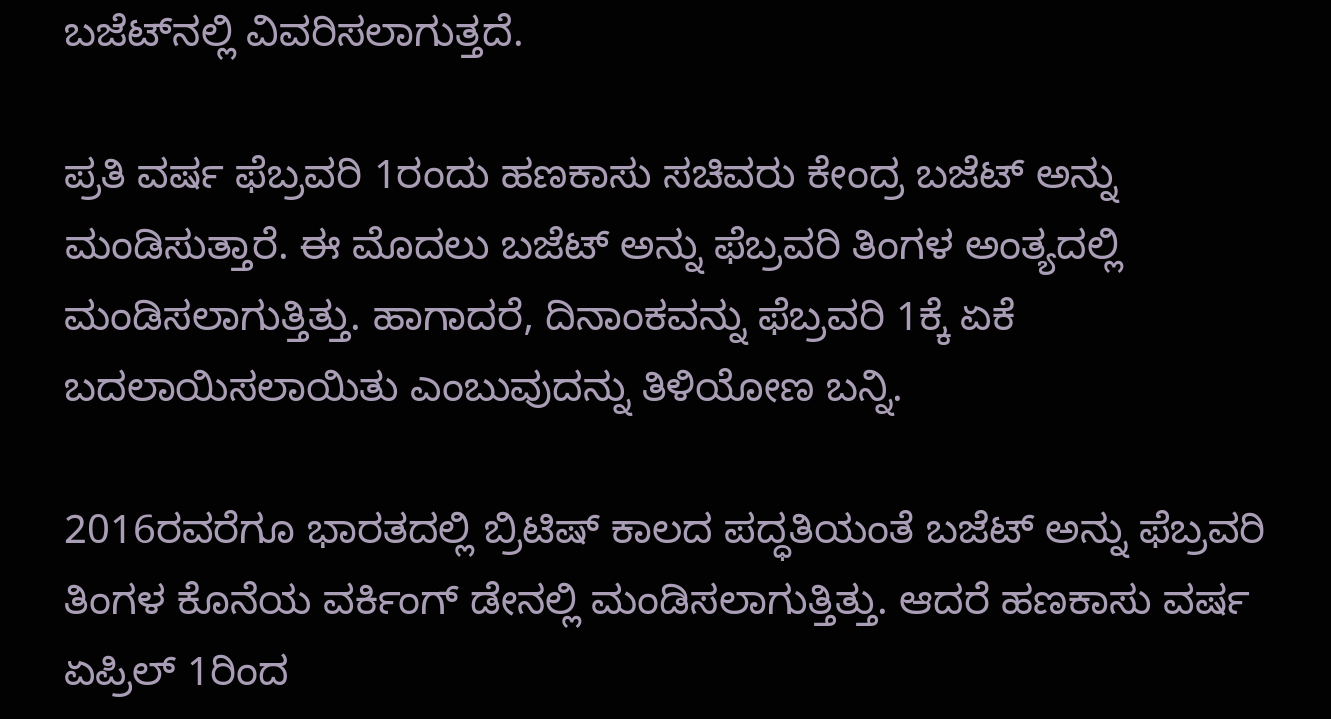ಬಜೆಟ್‌ನಲ್ಲಿ ವಿವರಿಸಲಾಗುತ್ತದೆ.

ಪ್ರತಿ ವರ್ಷ ಫೆಬ್ರವರಿ 1ರಂದು ಹಣಕಾಸು ಸಚಿವರು ಕೇಂದ್ರ ಬಜೆಟ್ ಅನ್ನು ಮಂಡಿಸುತ್ತಾರೆ. ಈ ಮೊದಲು ಬಜೆಟ್ ಅನ್ನು ಫೆಬ್ರವರಿ ತಿಂಗಳ ಅಂತ್ಯದಲ್ಲಿ ಮಂಡಿಸಲಾಗುತ್ತಿತ್ತು. ಹಾಗಾದರೆ, ದಿನಾಂಕವನ್ನು ಫೆಬ್ರವರಿ 1ಕ್ಕೆ ಏಕೆ ಬದಲಾಯಿಸಲಾಯಿತು ಎಂಬುವುದನ್ನು ತಿಳಿಯೋಣ ಬನ್ನಿ.

2016ರವರೆಗೂ ಭಾರತದಲ್ಲಿ ಬ್ರಿಟಿಷ್ ಕಾಲದ ಪದ್ಧತಿಯಂತೆ ಬಜೆಟ್ ಅನ್ನು ಫೆಬ್ರವರಿ ತಿಂಗಳ ಕೊನೆಯ ವರ್ಕಿಂಗ್ ಡೇನಲ್ಲಿ ಮಂಡಿಸಲಾಗುತ್ತಿತ್ತು. ಆದರೆ ಹಣಕಾಸು ವರ್ಷ ಏಪ್ರಿಲ್ 1ರಿಂದ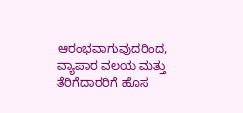ಆರಂಭವಾಗುವುದರಿಂದ, ವ್ಯಾಪಾರ ವಲಯ ಮತ್ತು ತೆರಿಗೆದಾರರಿಗೆ ಹೊಸ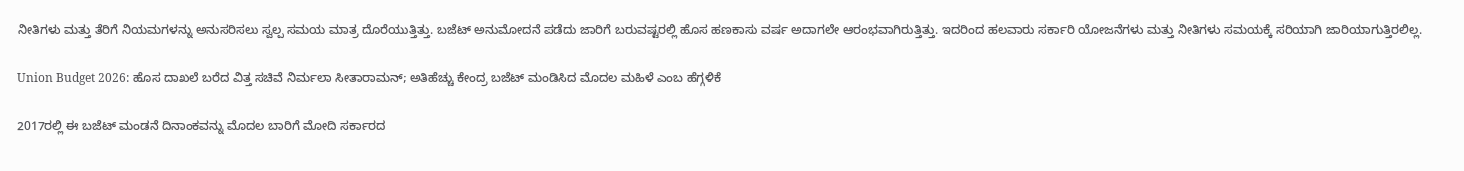ನೀತಿಗಳು ಮತ್ತು ತೆರಿಗೆ ನಿಯಮಗಳನ್ನು ಅನುಸರಿಸಲು ಸ್ವಲ್ಪ ಸಮಯ ಮಾತ್ರ ದೊರೆಯುತ್ತಿತ್ತು. ಬಜೆಟ್ ಅನುಮೋದನೆ ಪಡೆದು ಜಾರಿಗೆ ಬರುವಷ್ಟರಲ್ಲಿ ಹೊಸ ಹಣಕಾಸು ವರ್ಷ ಅದಾಗಲೇ ಆರಂಭವಾಗಿರುತ್ತಿತ್ತು. ಇದರಿಂದ ಹಲವಾರು ಸರ್ಕಾರಿ ಯೋಜನೆಗಳು ಮತ್ತು ನೀತಿಗಳು ಸಮಯಕ್ಕೆ ಸರಿಯಾಗಿ ಜಾರಿಯಾಗುತ್ತಿರಲಿಲ್ಲ.

Union Budget 2026: ಹೊಸ ದಾಖಲೆ ಬರೆದ ವಿತ್ತ ಸಚಿವೆ ನಿರ್ಮಲಾ ಸೀತಾರಾಮನ್; ಅತಿಹೆಚ್ಚು ಕೇಂದ್ರ ಬಜೆಟ್ ಮಂಡಿಸಿದ ಮೊದಲ ಮಹಿಳೆ ಎಂಬ ಹೆಗ್ಗಳಿಕೆ

2017ರಲ್ಲಿ ಈ ಬಜೆಟ್ ಮಂಡನೆ ದಿನಾಂಕವನ್ನು ಮೊದಲ ಬಾರಿಗೆ ಮೋದಿ ಸರ್ಕಾರದ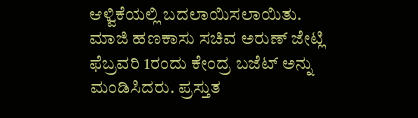ಆಳ್ವಿಕೆಯಲ್ಲಿ ಬದಲಾಯಿಸಲಾಯಿತು. ಮಾಜಿ ಹಣಕಾಸು ಸಚಿವ ಅರುಣ್ ಜೇಟ್ಲಿ ಫೆಬ್ರವರಿ 1ರಂದು ಕೇಂದ್ರ ಬಜೆಟ್ ಅನ್ನು ಮಂಡಿಸಿದರು. ಪ್ರಸ್ತುತ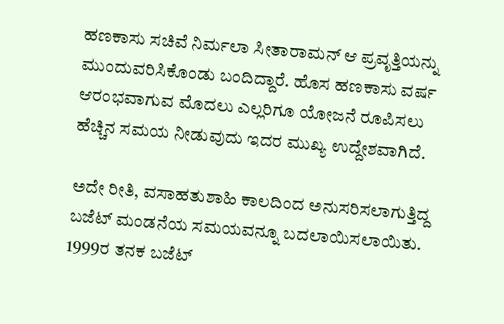ಹಣಕಾಸು ಸಚಿವೆ ನಿರ್ಮಲಾ ಸೀತಾರಾಮನ್ ಆ ಪ್ರವೃತ್ತಿಯನ್ನು ಮುಂದುವರಿಸಿಕೊಂಡು ಬಂದಿದ್ದಾರೆ. ಹೊಸ ಹಣಕಾಸು ವರ್ಷ ಆರಂಭವಾಗುವ ಮೊದಲು ಎಲ್ಲರಿಗೂ ಯೋಜನೆ ರೂಪಿಸಲು ಹೆಚ್ಚಿನ ಸಮಯ ನೀಡುವುದು ಇದರ ಮುಖ್ಯ ಉದ್ದೇಶವಾಗಿದೆ.

ಅದೇ ರೀತಿ, ವಸಾಹತುಶಾಹಿ ಕಾಲದಿಂದ ಅನುಸರಿಸಲಾಗುತ್ತಿದ್ದ ಬಜೆಟ್ ಮಂಡನೆಯ ಸಮಯವನ್ನೂ ಬದಲಾಯಿಸಲಾಯಿತು. 1999ರ ತನಕ ಬಜೆಟ್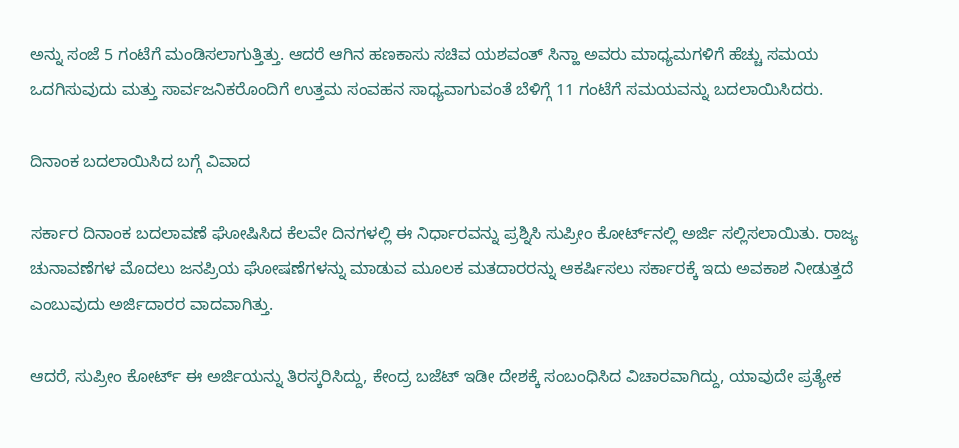ಅನ್ನು ಸಂಜೆ 5 ಗಂಟೆಗೆ ಮಂಡಿಸಲಾಗುತ್ತಿತ್ತು. ಆದರೆ ಆಗಿನ ಹಣಕಾಸು ಸಚಿವ ಯಶವಂತ್ ಸಿನ್ಹಾ ಅವರು ಮಾಧ್ಯಮಗಳಿಗೆ ಹೆಚ್ಚು ಸಮಯ ಒದಗಿಸುವುದು ಮತ್ತು ಸಾರ್ವಜನಿಕರೊಂದಿಗೆ ಉತ್ತಮ ಸಂವಹನ ಸಾಧ್ಯವಾಗುವಂತೆ ಬೆಳಿಗ್ಗೆ 11 ಗಂಟೆಗೆ ಸಮಯವನ್ನು ಬದಲಾಯಿಸಿದರು.

ದಿನಾಂಕ ಬದಲಾಯಿಸಿದ ಬಗ್ಗೆ ವಿವಾದ

ಸರ್ಕಾರ ದಿನಾಂಕ ಬದಲಾವಣೆ ಘೋಷಿಸಿದ ಕೆಲವೇ ದಿನಗಳಲ್ಲಿ ಈ ನಿರ್ಧಾರವನ್ನು ಪ್ರಶ್ನಿಸಿ ಸುಪ್ರೀಂ ಕೋರ್ಟ್‌ನಲ್ಲಿ ಅರ್ಜಿ ಸಲ್ಲಿಸಲಾಯಿತು. ರಾಜ್ಯ ಚುನಾವಣೆಗಳ ಮೊದಲು ಜನಪ್ರಿಯ ಘೋಷಣೆಗಳನ್ನು ಮಾಡುವ ಮೂಲಕ ಮತದಾರರನ್ನು ಆಕರ್ಷಿಸಲು ಸರ್ಕಾರಕ್ಕೆ ಇದು ಅವಕಾಶ ನೀಡುತ್ತದೆ ಎಂಬುವುದು ಅರ್ಜಿದಾರರ ವಾದವಾಗಿತ್ತು.

ಆದರೆ, ಸುಪ್ರೀಂ ಕೋರ್ಟ್ ಈ ಅರ್ಜಿಯನ್ನು ತಿರಸ್ಕರಿಸಿದ್ದು, ಕೇಂದ್ರ ಬಜೆಟ್ ಇಡೀ ದೇಶಕ್ಕೆ ಸಂಬಂಧಿಸಿದ ವಿಚಾರವಾಗಿದ್ದು, ಯಾವುದೇ ಪ್ರತ್ಯೇಕ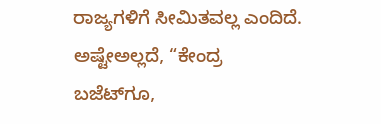ರಾಜ್ಯಗಳಿಗೆ ಸೀಮಿತವಲ್ಲ ಎಂದಿದೆ. ಅಷ್ಟೇಅಲ್ಲದೆ, “ಕೇಂದ್ರ ಬಜೆಟ್‌ಗೂ,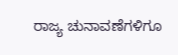ರಾಜ್ಯ ಚುನಾವಣೆಗಳಿಗೂ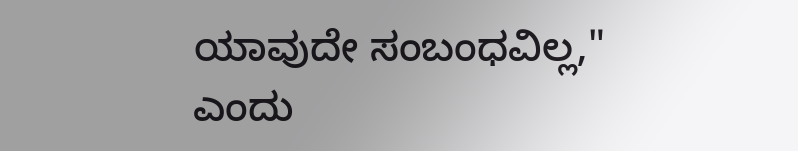ಯಾವುದೇ ಸಂಬಂಧವಿಲ್ಲ," ಎಂದು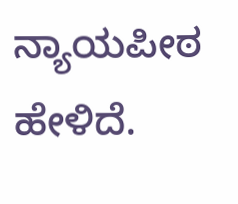ನ್ಯಾಯಪೀಠ ಹೇಳಿದೆ.